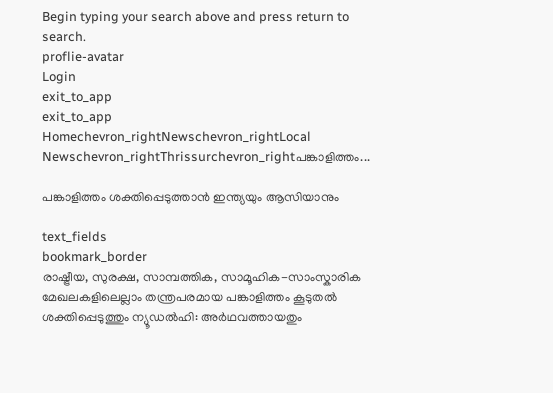Begin typing your search above and press return to search.
proflie-avatar
Login
exit_to_app
exit_to_app
Homechevron_rightNewschevron_rightLocal Newschevron_rightThrissurchevron_rightപങ്കാളിത്തം...

പങ്കാളിത്തം ശക്തിപ്പെടുത്താൻ ഇന്ത്യയും ആസിയാനും

text_fields
bookmark_border
രാഷ്ട്രീയ, സുരക്ഷ, സാമ്പത്തിക, സാമൂഹിക-സാംസ്കാരിക മേഖലകളിലെല്ലാം തന്ത്രപരമായ പങ്കാളിത്തം കൂടുതൽ ശക്തിപ്പെടുത്തും ന്യൂഡൽഹി: അർഥവത്തായതും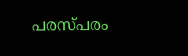പരസ്പരം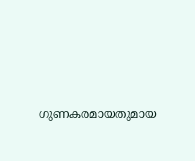ഗുണകരമായതുമായ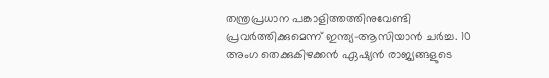തന്ത്രപ്രധാന പങ്കാളിത്തത്തിനുവേണ്ടി പ്രവർത്തിക്കുമെന്ന് ഇന്ത്യ-ആസിയാൻ ചർച്ച. 10 അംഗ തെക്കുകിഴക്കൻ ഏഷ്യൻ രാജ്യങ്ങളുടെ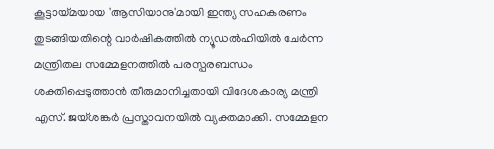കൂട്ടായ്മയായ 'ആസിയാനു'മായി ഇന്ത്യ സഹകരണം തുടങ്ങിയതിന്റെ വാർഷികത്തിൽ ന്യൂഡൽഹിയിൽ ചേർന്ന മന്ത്രിതല സമ്മേളനത്തിൽ പരസ്പരബന്ധം ശക്തിപ്പെടുത്താൻ തീരുമാനിച്ചതായി വിദേശകാര്യ മന്ത്രി എസ്. ജയ്ശങ്കർ പ്രസ്താവനയിൽ വ്യക്തമാക്കി. സമ്മേളന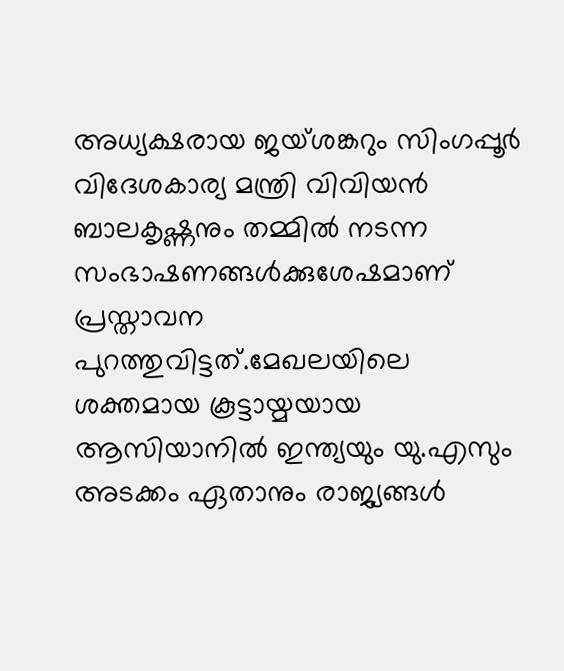അധ്യക്ഷരായ ജയ്ശങ്കറും സിംഗപ്പൂർ വിദേശകാര്യ മന്ത്രി വിവിയൻ ബാലകൃഷ്ണനും തമ്മിൽ നടന്ന സംഭാഷണങ്ങൾക്കുശേഷമാണ് പ്രസ്താവന പുറത്തുവിട്ടത്.മേഖലയിലെ ശക്തമായ കൂട്ടായ്മയായ ആസിയാനിൽ ഇന്ത്യയും യു.എസും അടക്കം ഏതാനും രാജ്യങ്ങൾ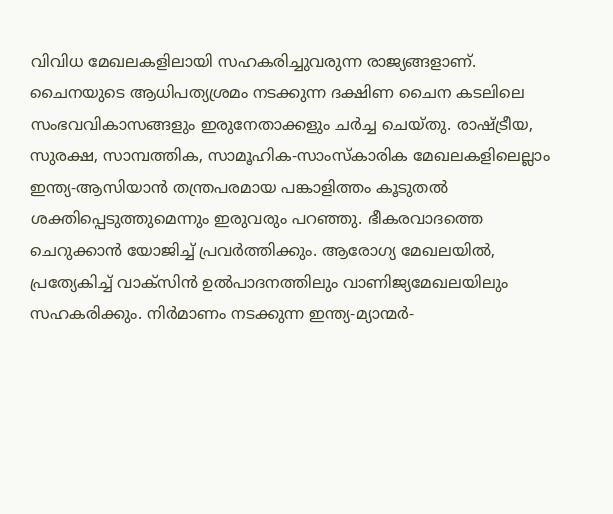വിവിധ മേഖലകളിലായി സഹകരിച്ചുവരുന്ന രാജ്യങ്ങളാണ്. ചൈനയുടെ ആധിപത്യശ്രമം നടക്കുന്ന ദക്ഷിണ ചൈന കടലിലെ സംഭവവികാസങ്ങളും ഇരുനേതാക്കളും ചർച്ച ചെയ്തു. രാഷ്ട്രീയ, സുരക്ഷ, സാമ്പത്തിക, സാമൂഹിക-സാംസ്കാരിക മേഖലകളിലെല്ലാം ഇന്ത്യ-ആസിയാൻ തന്ത്രപരമായ പങ്കാളിത്തം കൂടുതൽ ശക്തിപ്പെടുത്തുമെന്നും ഇരുവരും പറഞ്ഞു. ഭീകരവാദത്തെ ചെറുക്കാൻ യോജിച്ച് പ്രവർത്തിക്കും. ആരോഗ്യ മേഖലയിൽ, പ്രത്യേകിച്ച് വാക്സിൻ ഉൽപാദനത്തിലും വാണിജ്യമേഖലയിലും സഹകരിക്കും. നിർമാണം നടക്കുന്ന ഇന്ത്യ-മ്യാന്മർ-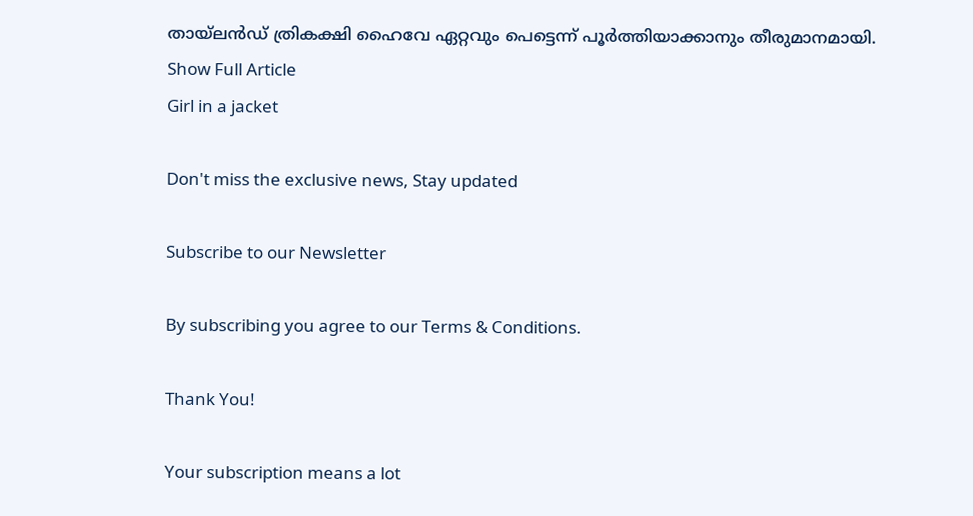തായ്‍ലൻഡ് ത്രികക്ഷി ഹൈവേ ഏറ്റവും പെട്ടെന്ന് പൂർത്തിയാക്കാനും തീരുമാനമായി.
Show Full Article
Girl in a jacket

Don't miss the exclusive news, Stay updated

Subscribe to our Newsletter

By subscribing you agree to our Terms & Conditions.

Thank You!

Your subscription means a lot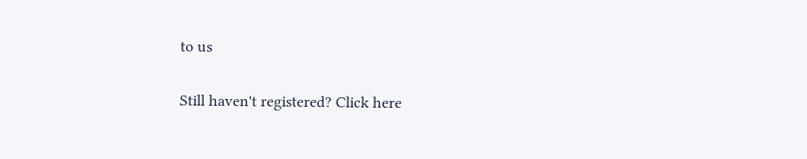to us

Still haven't registered? Click here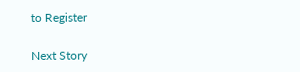to Register

Next Story